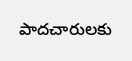పాదచారులకు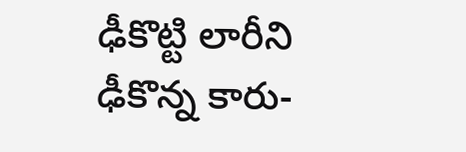ఢీకొట్టి లారీని ఢీకొన్న కారు-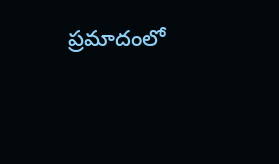ప్రమాదంలో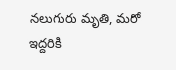నలుగురు మృతి, మరో ఇద్దరికి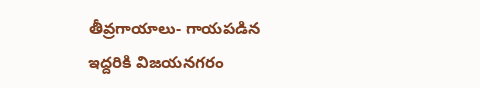తీవ్రగాయాలు- గాయపడిన ఇద్దరికి విజయనగరం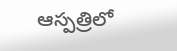ఆస్పత్రిలో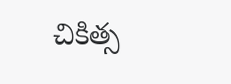చికిత్స